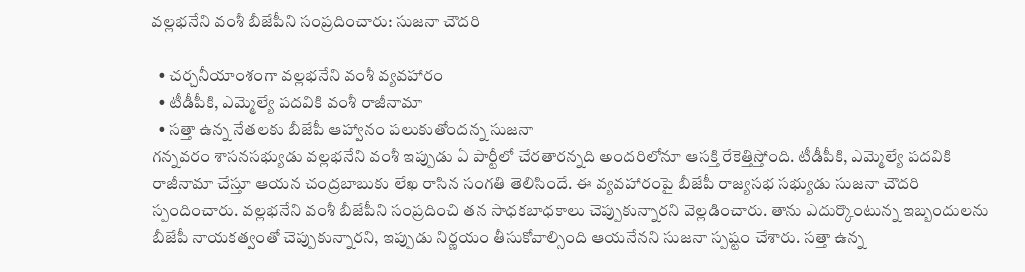వల్లభనేని వంశీ బీజేపీని సంప్రదించారు: సుజనా చౌదరి

  • చర్చనీయాంశంగా వల్లభనేని వంశీ వ్యవహారం
  • టీడీపీకి, ఎమ్మెల్యే పదవికి వంశీ రాజీనామా
  • సత్తా ఉన్న నేతలకు బీజేపీ ఆహ్వానం పలుకుతోందన్న సుజనా
గన్నవరం శాసనసభ్యుడు వల్లభనేని వంశీ ఇప్పుడు ఏ పార్టీలో చేరతారన్నది అందరిలోనూ ఆసక్తి రేకెత్తిస్తోంది. టీడీపీకి, ఎమ్మెల్యే పదవికి రాజీనామా చేస్తూ ఆయన చంద్రబాబుకు లేఖ రాసిన సంగతి తెలిసిందే. ఈ వ్యవహారంపై బీజేపీ రాజ్యసభ సభ్యుడు సుజనా చౌదరి స్పందించారు. వల్లభనేని వంశీ బీజేపీని సంప్రదించి తన సాధకబాధకాలు చెప్పుకున్నారని వెల్లడించారు. తాను ఎదుర్కొంటున్న ఇబ్బందులను బీజేపీ నాయకత్వంతో చెప్పుకున్నారని, ఇప్పుడు నిర్ణయం తీసుకోవాల్సింది ఆయనేనని సుజనా స్పష్టం చేశారు. సత్తా ఉన్న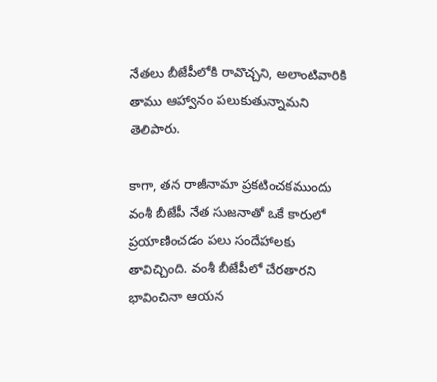నేతలు బీజేపీలోకి రావొచ్చని, అలాంటివారికి తాము ఆహ్వానం పలుకుతున్నామని తెలిపారు.

కాగా, తన రాజీనామా ప్రకటించకముందు వంశీ బీజేపీ నేత సుజనాతో ఒకే కారులో ప్రయాణించడం పలు సందేహాలకు తావిచ్చింది. వంశీ బీజేపీలో చేరతారని భావించినా ఆయన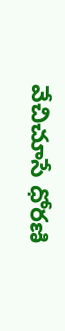వేచిచూసే ధోరణి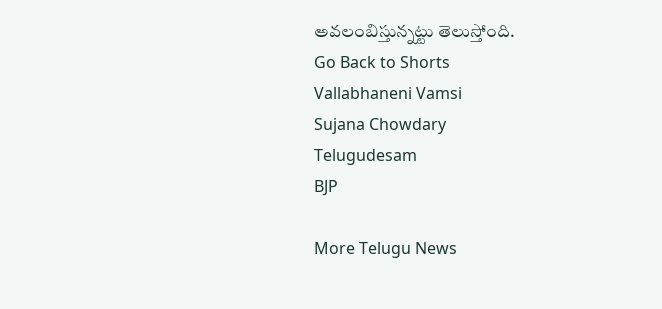అవలంబిస్తున్నట్టు తెలుస్తోంది.
Go Back to Shorts
Vallabhaneni Vamsi
Sujana Chowdary
Telugudesam
BJP

More Telugu News